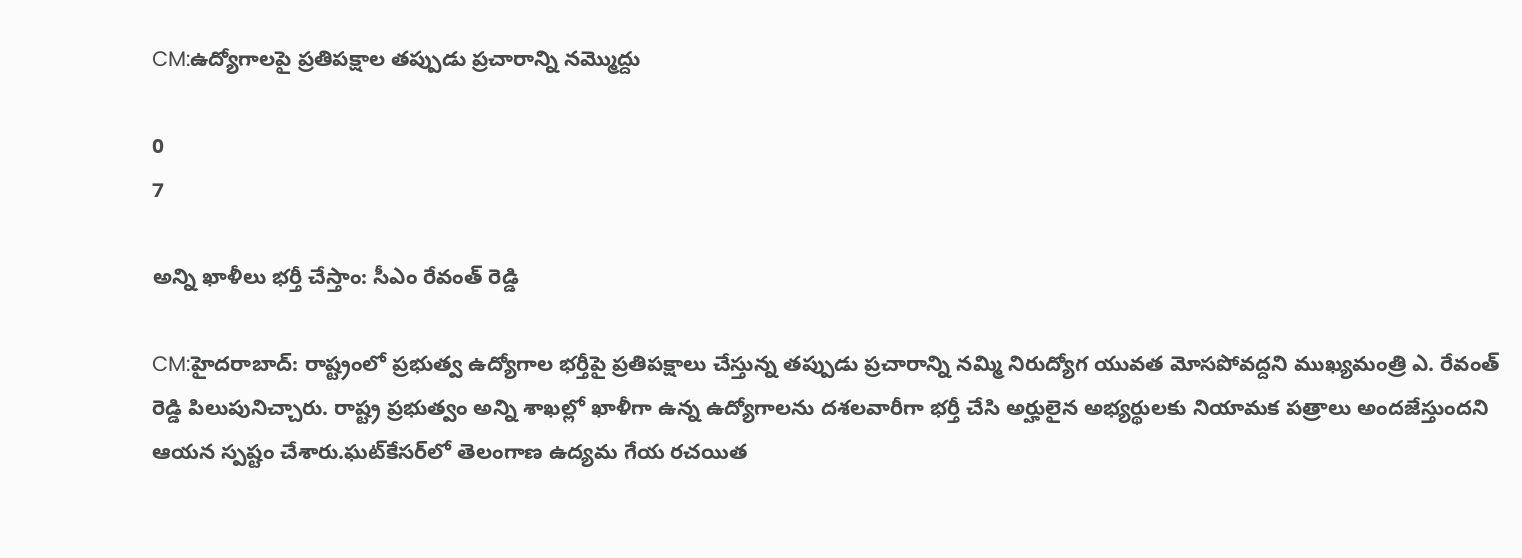CM:ఉద్యోగాలపై ప్రతిపక్షాల తప్పుడు ప్రచారాన్ని నమ్మొద్దు

0
7

అన్ని ఖాళీలు భర్తీ చేస్తాం: సీఎం రేవంత్ రెడ్డి

CM:హైదరాబాద్: రాష్ట్రంలో ప్రభుత్వ ఉద్యోగాల భర్తీపై ప్రతిపక్షాలు చేస్తున్న తప్పుడు ప్రచారాన్ని నమ్మి నిరుద్యోగ యువత మోసపోవద్దని ముఖ్యమంత్రి ఎ. రేవంత్ రెడ్డి పిలుపునిచ్చారు. రాష్ట్ర ప్రభుత్వం అన్ని శాఖల్లో ఖాళీగా ఉన్న ఉద్యోగాలను దశలవారీగా భర్తీ చేసి అర్హులైన అభ్యర్థులకు నియామక పత్రాలు అందజేస్తుందని ఆయన స్పష్టం చేశారు.ఘట్‌కేసర్‌లో తెలంగాణ ఉద్యమ గేయ రచయిత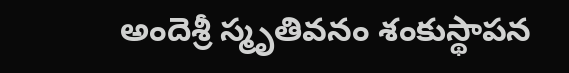అందెశ్రీ స్మృతివనం శంకుస్థాపన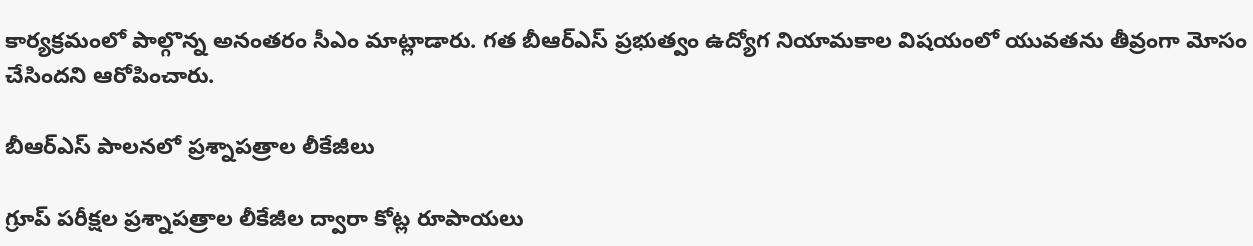కార్యక్రమంలో పాల్గొన్న అనంతరం సీఎం మాట్లాడారు. గత బీఆర్ఎస్ ప్రభుత్వం ఉద్యోగ నియామకాల విషయంలో యువతను తీవ్రంగా మోసం చేసిందని ఆరోపించారు.

బీఆర్ఎస్ పాలనలో ప్రశ్నాపత్రాల లీకేజీలు

గ్రూప్ పరీక్షల ప్రశ్నాపత్రాల లీకేజీల ద్వారా కోట్ల రూపాయలు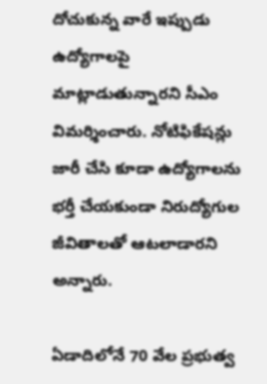దోచుకున్న వారే ఇప్పుడు ఉద్యోగాలపై మాట్లాడుతున్నారని సీఎం విమర్శించారు. నోటిఫికేషన్లు జారీ చేసి కూడా ఉద్యోగాలను భర్తీ చేయకుండా నిరుద్యోగుల జీవితాలతో ఆటలాడారని అన్నారు.

ఏడాదిలోనే 70 వేల ప్రభుత్వ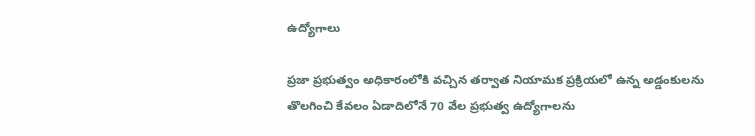ఉద్యోగాలు

ప్రజా ప్రభుత్వం అధికారంలోకి వచ్చిన తర్వాత నియామక ప్రక్రియలో ఉన్న అడ్డంకులను తొలగించి కేవలం ఏడాదిలోనే 70 వేల ప్రభుత్వ ఉద్యోగాలను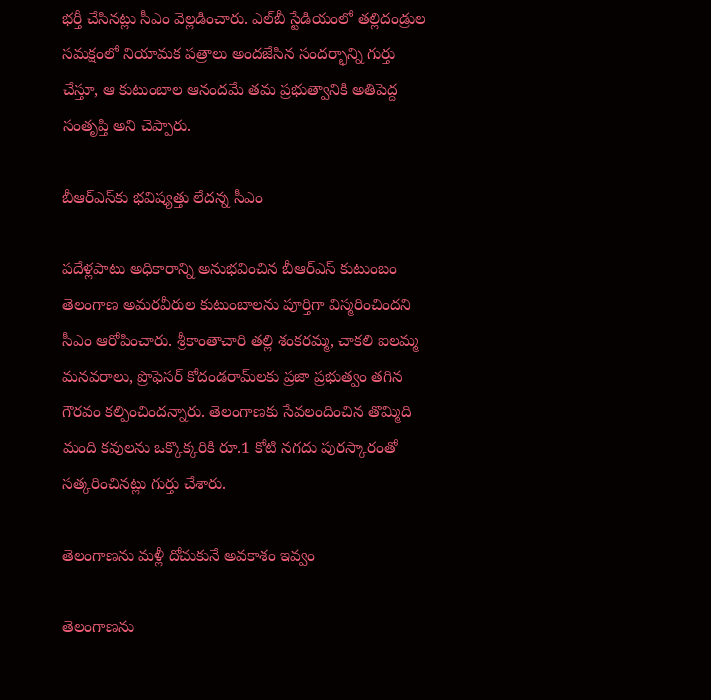భర్తీ చేసినట్లు సీఎం వెల్లడించారు. ఎల్‌బీ స్టేడియంలో తల్లిదండ్రుల సమక్షంలో నియామక పత్రాలు అందజేసిన సందర్భాన్ని గుర్తు చేస్తూ, ఆ కుటుంబాల ఆనందమే తమ ప్రభుత్వానికి అతిపెద్ద సంతృప్తి అని చెప్పారు.

బీఆర్ఎస్‌కు భవిష్యత్తు లేదన్న సీఎం

పదేళ్లపాటు అధికారాన్ని అనుభవించిన బీఆర్ఎస్ కుటుంబం తెలంగాణ అమరవీరుల కుటుంబాలను పూర్తిగా విస్మరించిందని సీఎం ఆరోపించారు. శ్రీకాంతాచారి తల్లి శంకరమ్మ, చాకలి ఐలమ్మ మనవరాలు, ప్రొఫెసర్ కోదండరామ్‌లకు ప్రజా ప్రభుత్వం తగిన గౌరవం కల్పించిందన్నారు. తెలంగాణకు సేవలందించిన తొమ్మిది మంది కవులను ఒక్కొక్కరికి రూ.1 కోటి నగదు పురస్కారంతో సత్కరించినట్లు గుర్తు చేశారు.

తెలంగాణను మళ్లీ దోచుకునే అవకాశం ఇవ్వం

తెలంగాణను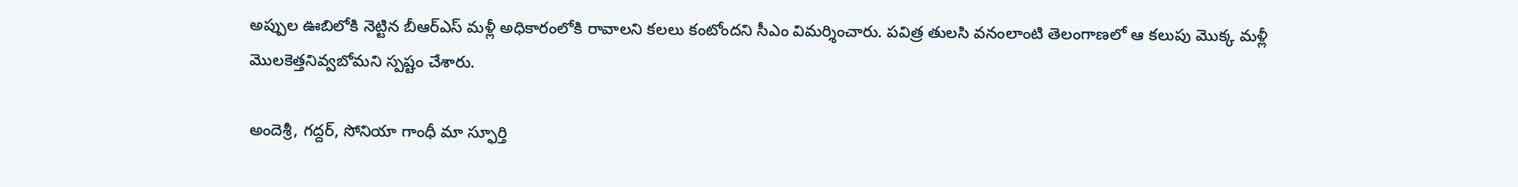అప్పుల ఊబిలోకి నెట్టిన బీఆర్ఎస్ మళ్లీ అధికారంలోకి రావాలని కలలు కంటోందని సీఎం విమర్శించారు. పవిత్ర తులసి వనంలాంటి తెలంగాణలో ఆ కలుపు మొక్క మళ్లీ మొలకెత్తనివ్వబోమని స్పష్టం చేశారు.

అందెశ్రీ, గద్దర్, సోనియా గాంధీ మా స్ఫూర్తి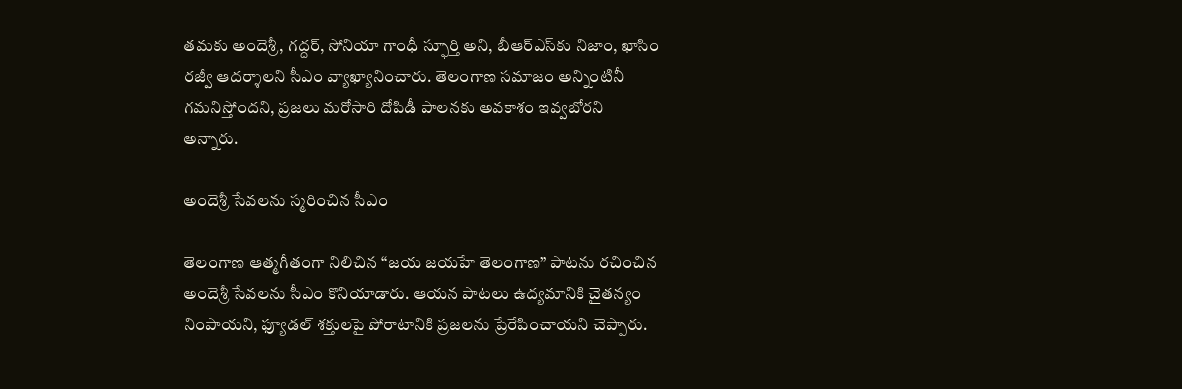తమకు అందెశ్రీ, గద్దర్, సోనియా గాంధీ స్ఫూర్తి అని, బీఆర్ఎస్‌కు నిజాం, ఖాసిం రజ్వీ ఆదర్శాలని సీఎం వ్యాఖ్యానించారు. తెలంగాణ సమాజం అన్నింటినీ గమనిస్తోందని, ప్రజలు మరోసారి దోపిడీ పాలనకు అవకాశం ఇవ్వబోరని అన్నారు.

అందెశ్రీ సేవలను స్మరించిన సీఎం

తెలంగాణ ఆత్మగీతంగా నిలిచిన “జయ జయహే తెలంగాణ” పాటను రచించిన అందెశ్రీ సేవలను సీఎం కొనియాడారు. ఆయన పాటలు ఉద్యమానికి చైతన్యం నింపాయని, ఫ్యూడల్ శక్తులపై పోరాటానికి ప్రజలను ప్రేరేపించాయని చెప్పారు.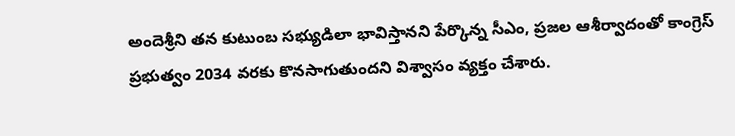అందెశ్రీని తన కుటుంబ సభ్యుడిలా భావిస్తానని పేర్కొన్న సీఎం, ప్రజల ఆశీర్వాదంతో కాంగ్రెస్ ప్రభుత్వం 2034 వరకు కొనసాగుతుందని విశ్వాసం వ్యక్తం చేశారు.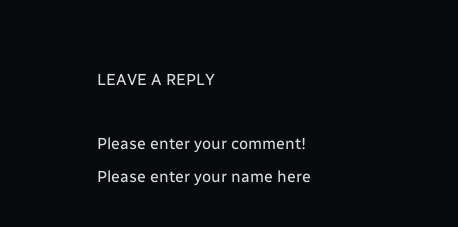LEAVE A REPLY

Please enter your comment!
Please enter your name here